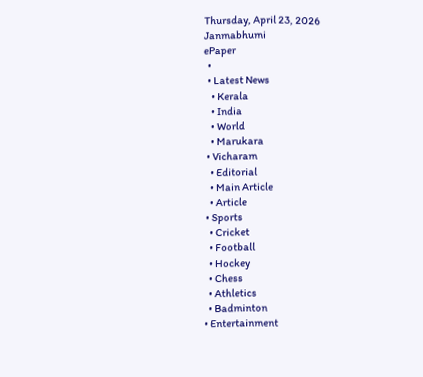Thursday, April 23, 2026
Janmabhumi
ePaper
  •
  • Latest News
    • Kerala
    • India
    • World
    • Marukara
  • Vicharam
    • Editorial
    • Main Article
    • Article
  • Sports
    • Cricket
    • Football
    • Hockey
    • Chess
    • Athletics
    • Badminton
  • Entertainment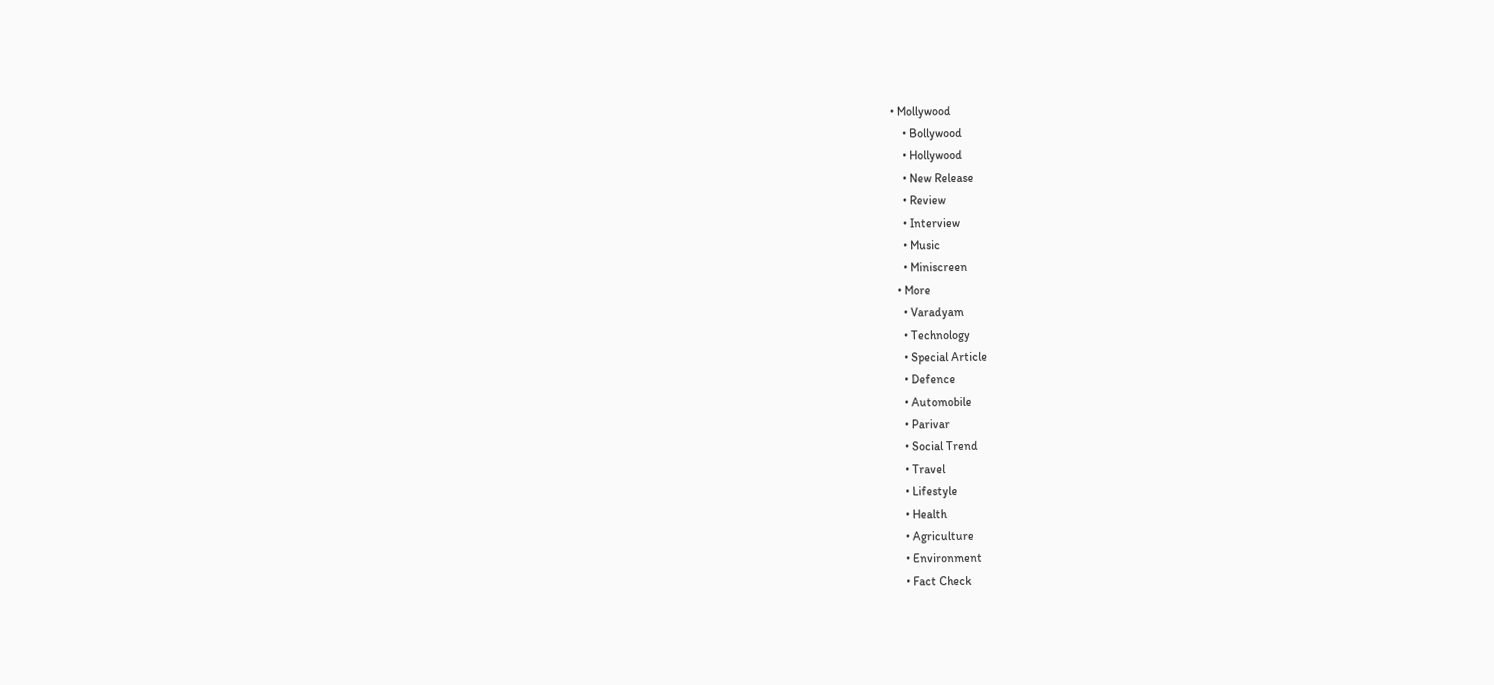• Mollywood
    • Bollywood
    • Hollywood
    • New Release
    • Review
    • Interview
    • Music
    • Miniscreen
  • More
    • Varadyam
    • Technology
    • Special Article
    • Defence
    • Automobile
    • Parivar
    • Social Trend
    • Travel
    • Lifestyle
    • Health
    • Agriculture
    • Environment
    • Fact Check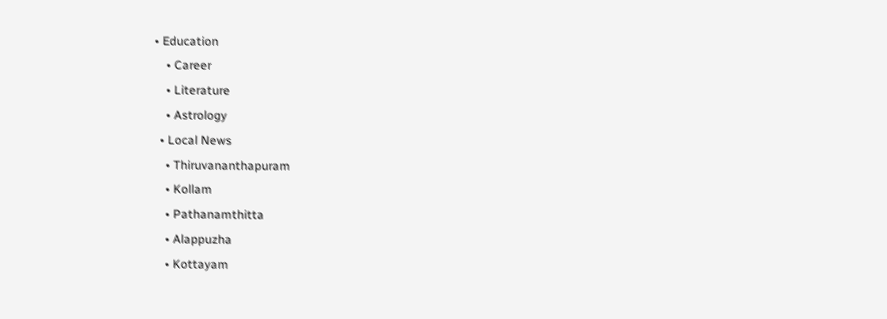• Education
    • Career
    • Literature
    • Astrology
  • Local News
    • Thiruvananthapuram
    • Kollam
    • Pathanamthitta
    • Alappuzha
    • Kottayam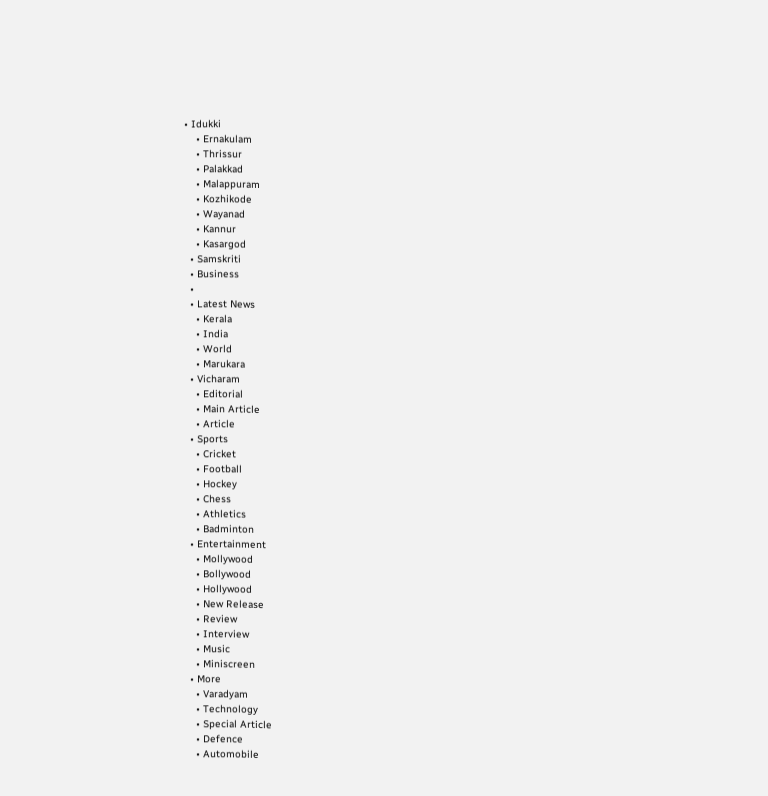• Idukki
    • Ernakulam
    • Thrissur
    • Palakkad
    • Malappuram
    • Kozhikode
    • Wayanad
    • Kannur
    • Kasargod
  • Samskriti
  • Business
  •
  • Latest News
    • Kerala
    • India
    • World
    • Marukara
  • Vicharam
    • Editorial
    • Main Article
    • Article
  • Sports
    • Cricket
    • Football
    • Hockey
    • Chess
    • Athletics
    • Badminton
  • Entertainment
    • Mollywood
    • Bollywood
    • Hollywood
    • New Release
    • Review
    • Interview
    • Music
    • Miniscreen
  • More
    • Varadyam
    • Technology
    • Special Article
    • Defence
    • Automobile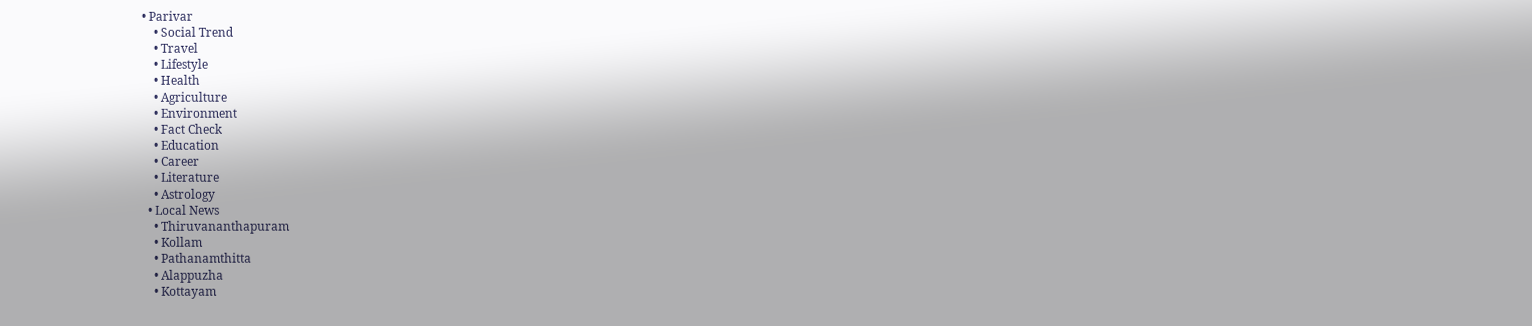• Parivar
    • Social Trend
    • Travel
    • Lifestyle
    • Health
    • Agriculture
    • Environment
    • Fact Check
    • Education
    • Career
    • Literature
    • Astrology
  • Local News
    • Thiruvananthapuram
    • Kollam
    • Pathanamthitta
    • Alappuzha
    • Kottayam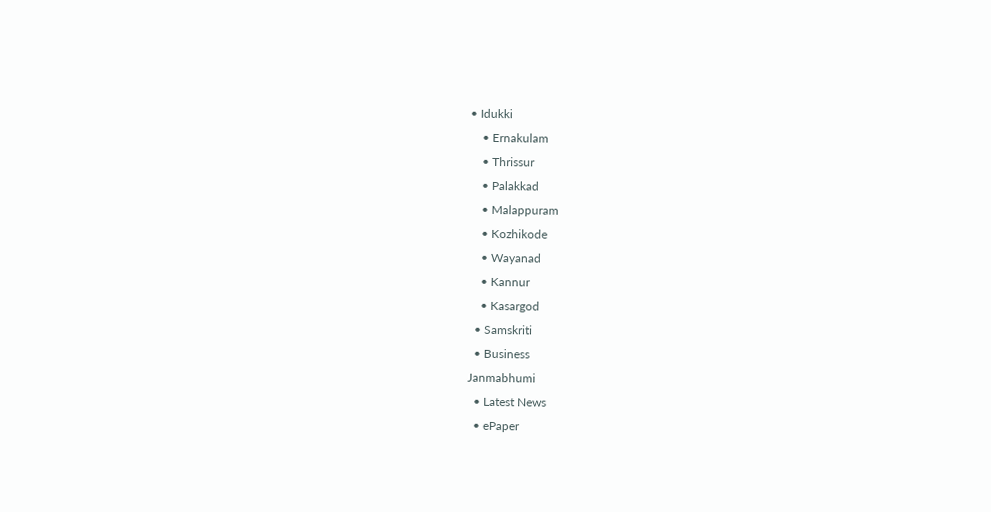• Idukki
    • Ernakulam
    • Thrissur
    • Palakkad
    • Malappuram
    • Kozhikode
    • Wayanad
    • Kannur
    • Kasargod
  • Samskriti
  • Business
Janmabhumi
  • Latest News
  • ePaper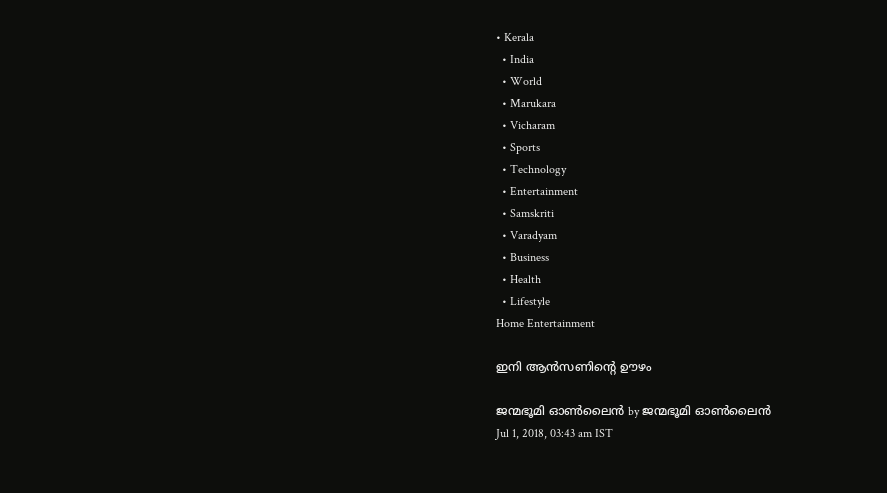• Kerala
  • India
  • World
  • Marukara
  • Vicharam
  • Sports
  • Technology
  • Entertainment
  • Samskriti
  • Varadyam
  • Business
  • Health
  • Lifestyle
Home Entertainment

ഇനി ആന്‍സണിന്റെ ഊഴം

ജന്മഭൂമി ഓണ്‍ലൈന്‍ by ജന്മഭൂമി ഓണ്‍ലൈന്‍
Jul 1, 2018, 03:43 am IST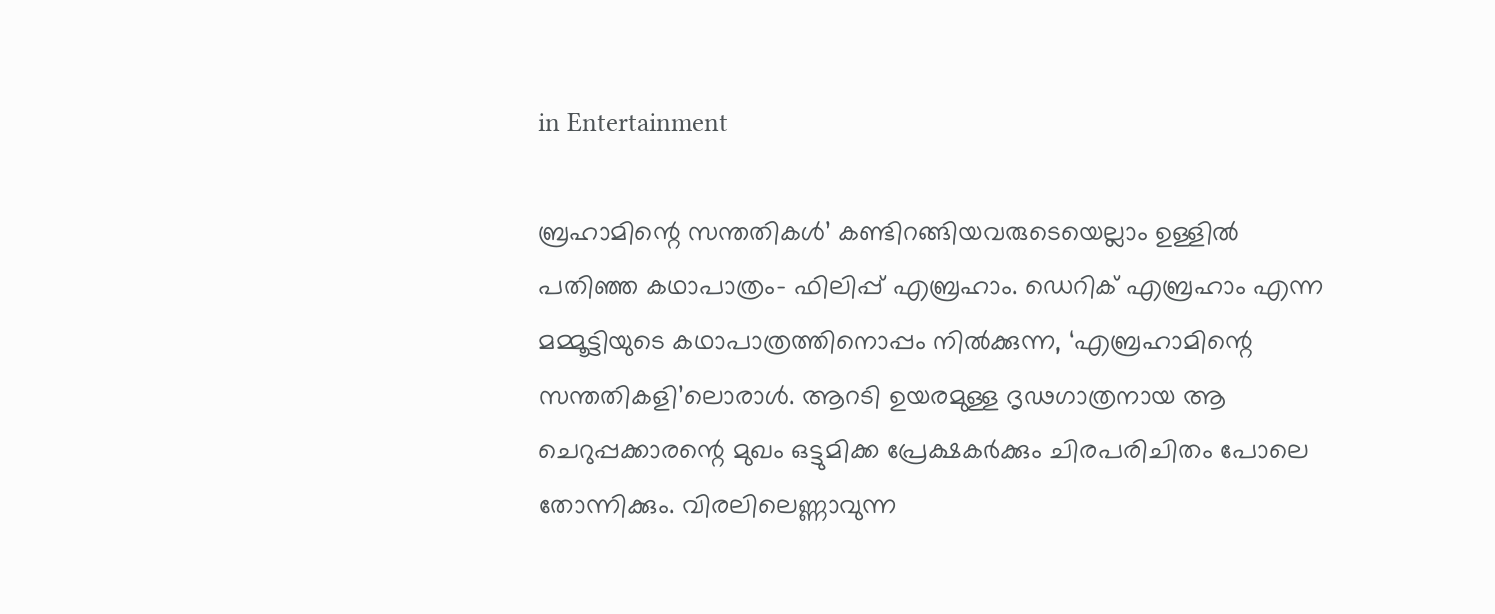in Entertainment

ബ്രഹാമിന്റെ സന്തതികള്‍’ കണ്ടിറങ്ങിയവരുടെയെല്ലാം ഉള്ളില്‍ പതിഞ്ഞ കഥാപാത്രം- ഫിലിപ്പ് എബ്രഹാം. ഡെറിക് എബ്രഹാം എന്ന മമ്മൂട്ടിയുടെ കഥാപാത്രത്തിനൊപ്പം നില്‍ക്കുന്ന, ‘എബ്രഹാമിന്റെ സന്തതികളി’ലൊരാള്‍. ആറടി ഉയരമുള്ള ദൃഢഗാത്രനായ ആ ചെറുപ്പക്കാരന്റെ മുഖം ഒട്ടുമിക്ക പ്രേക്ഷകര്‍ക്കും ചിരപരിചിതം പോലെ തോന്നിക്കും. വിരലിലെണ്ണാവുന്ന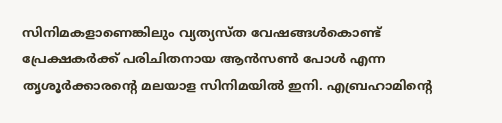സിനിമകളാണെങ്കിലും വ്യത്യസ്ത വേഷങ്ങള്‍കൊണ്ട് പ്രേക്ഷകര്‍ക്ക് പരിചിതനായ ആന്‍സണ്‍ പോള്‍ എന്ന തൃശൂര്‍ക്കാരന്റെ മലയാള സിനിമയില്‍ ഇനി. എബ്രഹാമിന്റെ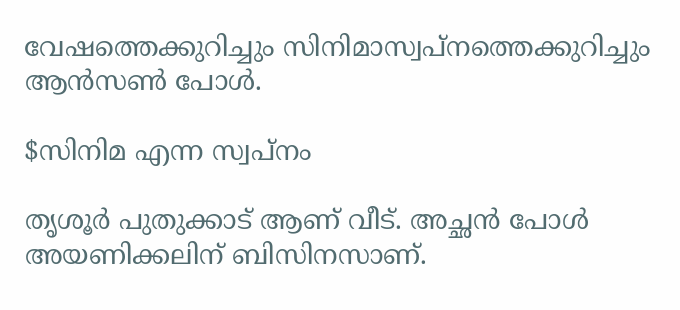വേഷത്തെക്കുറിച്ചും സിനിമാസ്വപ്‌നത്തെക്കുറിച്ചും ആന്‍സണ്‍ പോള്‍.

$സിനിമ എന്ന സ്വപ്‌നം

തൃശൂര്‍ പുതുക്കാട് ആണ് വീട്. അച്ഛന്‍ പോള്‍ അയണിക്കലിന് ബിസിനസാണ്.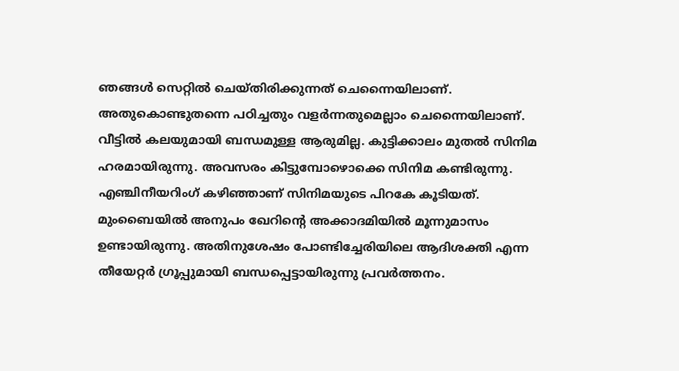ഞങ്ങള്‍ സെറ്റില്‍ ചെയ്തിരിക്കുന്നത് ചെന്നൈയിലാണ്. അതുകൊണ്ടുതന്നെ പഠിച്ചതും വളര്‍ന്നതുമെല്ലാം ചെന്നൈയിലാണ്. വീട്ടില്‍ കലയുമായി ബന്ധമുള്ള ആരുമില്ല. കുട്ടിക്കാലം മുതല്‍ സിനിമ ഹരമായിരുന്നു. അവസരം കിട്ടുമ്പോഴൊക്കെ സിനിമ കണ്ടിരുന്നു. എഞ്ചിനീയറിംഗ് കഴിഞ്ഞാണ് സിനിമയുടെ പിറകേ കൂടിയത്. മുംബൈയില്‍ അനുപം ഖേറിന്റെ അക്കാദമിയില്‍ മൂന്നുമാസം ഉണ്ടായിരുന്നു. അതിനുശേഷം പോണ്ടിച്ചേരിയിലെ ആദിശക്തി എന്ന തീയേറ്റര്‍ ഗ്രൂപ്പുമായി ബന്ധപ്പെട്ടായിരുന്നു പ്രവര്‍ത്തനം.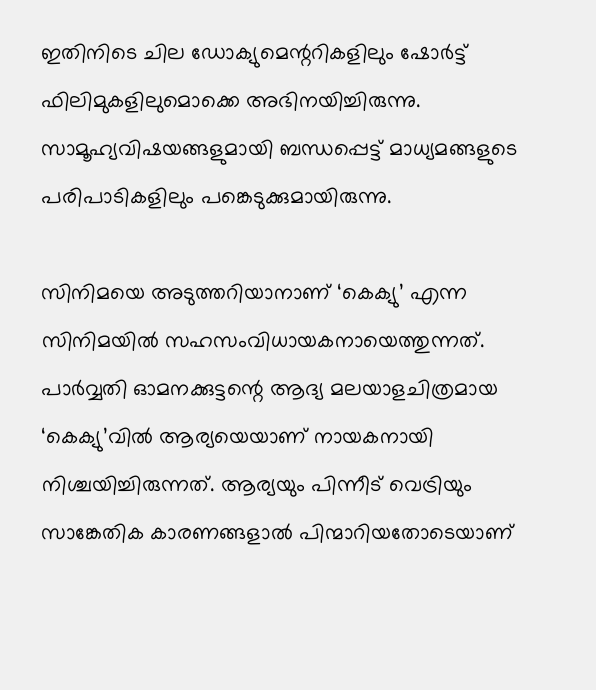ഇതിനിടെ ചില ഡോക്യുമെന്ററികളിലും ഷോര്‍ട്ട് ഫിലിമുകളിലുമൊക്കെ അഭിനയിച്ചിരുന്നു. സാമൂഹ്യവിഷയങ്ങളുമായി ബന്ധപ്പെട്ട് മാധ്യമങ്ങളുടെ പരിപാടികളിലും പങ്കെടുക്കുമായിരുന്നു.

സിനിമയെ അടുത്തറിയാനാണ് ‘കെക്യു’ എന്ന സിനിമയില്‍ സഹസംവിധായകനായെത്തുന്നത്. പാര്‍വ്വതി ഓമനക്കുട്ടന്റെ ആദ്യ മലയാളചിത്രമായ ‘കെക്യു’വില്‍ ആര്യയെയാണ് നായകനായി നിശ്ചയിച്ചിരുന്നത്. ആര്യയും പിന്നീട് വെട്രിയും സാങ്കേതിക കാരണങ്ങളാല്‍ പിന്മാറിയതോടെയാണ്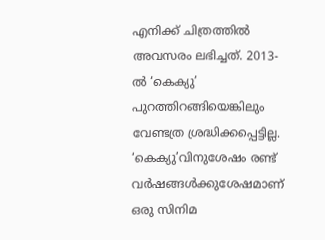എനിക്ക് ചിത്രത്തില്‍ അവസരം ലഭിച്ചത്. 2013-ല്‍ ‘കെക്യു’ പുറത്തിറങ്ങിയെങ്കിലും വേണ്ടത്ര ശ്രദ്ധിക്കപ്പെട്ടില്ല. ‘കെക്യു’വിനുശേഷം രണ്ട് വര്‍ഷങ്ങള്‍ക്കുശേഷമാണ് ഒരു സിനിമ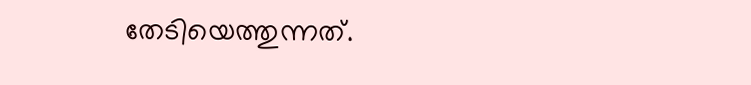തേടിയെത്തുന്നത്.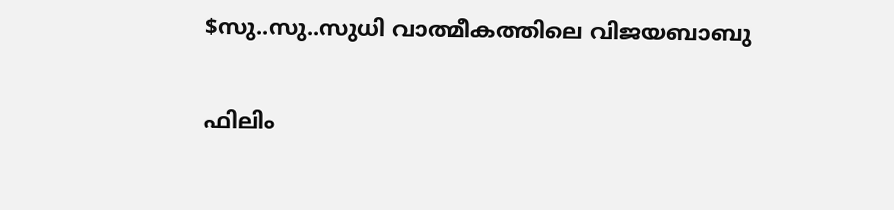$സു..സു..സുധി വാത്മീകത്തിലെ വിജയബാബു

ഫിലിം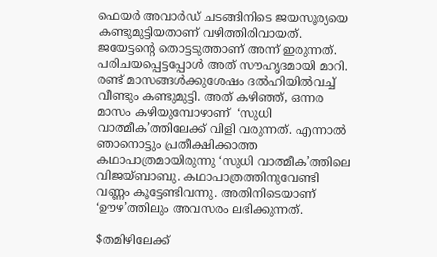ഫെയര്‍ അവാര്‍ഡ് ചടങ്ങിനിടെ ജയസൂര്യയെ കണ്ടുമുട്ടിയതാണ് വഴിത്തിരിവായത്. ജയേട്ടന്റെ തൊട്ടടുത്താണ് അന്ന് ഇരുന്നത്. പരിചയപ്പെട്ടപ്പോള്‍ അത് സൗഹൃദമായി മാറി. രണ്ട് മാസങ്ങള്‍ക്കുശേഷം ദല്‍ഹിയില്‍വച്ച് വീണ്ടും കണ്ടുമുട്ടി. അത് കഴിഞ്ഞ്, ഒന്നര മാസം കഴിയുമ്പോഴാണ്  ‘സുധി വാത്മീക’ത്തിലേക്ക് വിളി വരുന്നത്. എന്നാല്‍ ഞാനൊട്ടും പ്രതീക്ഷിക്കാത്ത കഥാപാത്രമായിരുന്നു ‘സുധി വാത്മീക’ത്തിലെ വിജയ്ബാബു. കഥാപാത്രത്തിനുവേണ്ടി വണ്ണം കൂട്ടേണ്ടിവന്നു. അതിനിടെയാണ് ‘ഊഴ’ത്തിലും അവസരം ലഭിക്കുന്നത്.

$തമിഴിലേക്ക്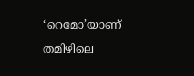‘റെമോ’യാണ് തമിഴിലെ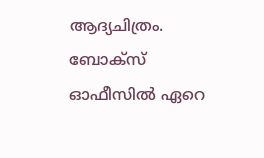ആദ്യചിത്രം. ബോക്‌സ് ഓഫീസില്‍ ഏറെ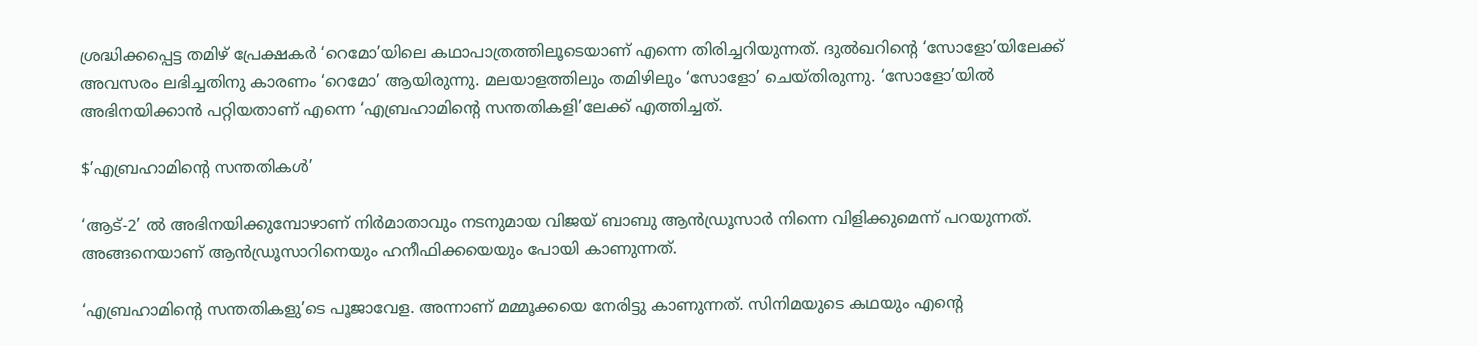ശ്രദ്ധിക്കപ്പെട്ട തമിഴ് പ്രേക്ഷകര്‍ ‘റെമോ’യിലെ കഥാപാത്രത്തിലൂടെയാണ് എന്നെ തിരിച്ചറിയുന്നത്. ദുല്‍ഖറിന്റെ ‘സോളോ’യിലേക്ക് അവസരം ലഭിച്ചതിനു കാരണം ‘റെമോ’ ആയിരുന്നു. മലയാളത്തിലും തമിഴിലും ‘സോളോ’ ചെയ്തിരുന്നു. ‘സോളോ’യില്‍ അഭിനയിക്കാന്‍ പറ്റിയതാണ് എന്നെ ‘എബ്രഹാമിന്റെ സന്തതികളി’ലേക്ക് എത്തിച്ചത്.

$’എബ്രഹാമിന്റെ സന്തതികള്‍’

‘ആട്-2’ ല്‍ അഭിനയിക്കുമ്പോഴാണ് നിര്‍മാതാവും നടനുമായ വിജയ് ബാബു ആന്‍ഡ്രൂസാര്‍ നിന്നെ വിളിക്കുമെന്ന് പറയുന്നത്. അങ്ങനെയാണ് ആന്‍ഡ്രൂസാറിനെയും ഹനീഫിക്കയെയും പോയി കാണുന്നത്.

‘എബ്രഹാമിന്റെ സന്തതികളു’ടെ പൂജാവേള. അന്നാണ് മമ്മൂക്കയെ നേരിട്ടു കാണുന്നത്. സിനിമയുടെ കഥയും എന്റെ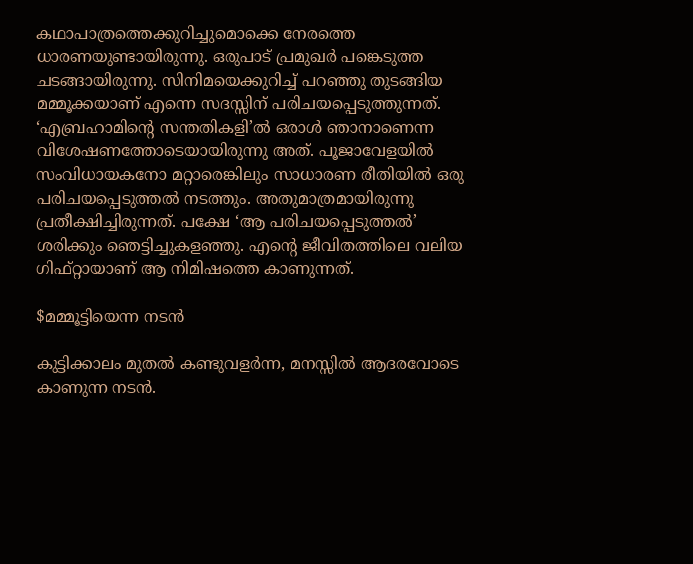കഥാപാത്രത്തെക്കുറിച്ചുമൊക്കെ നേരത്തെ ധാരണയുണ്ടായിരുന്നു. ഒരുപാട് പ്രമുഖര്‍ പങ്കെടുത്ത ചടങ്ങായിരുന്നു. സിനിമയെക്കുറിച്ച് പറഞ്ഞു തുടങ്ങിയ മമ്മൂക്കയാണ് എന്നെ സദസ്സിന് പരിചയപ്പെടുത്തുന്നത്. ‘എബ്രഹാമിന്റെ സന്തതികളി’ല്‍ ഒരാള്‍ ഞാനാണെന്ന വിശേഷണത്തോടെയായിരുന്നു അത്. പൂജാവേളയില്‍ സംവിധായകനോ മറ്റാരെങ്കിലും സാധാരണ രീതിയില്‍ ഒരു പരിചയപ്പെടുത്തല്‍ നടത്തും. അതുമാത്രമായിരുന്നു പ്രതീക്ഷിച്ചിരുന്നത്. പക്ഷേ ‘ആ പരിചയപ്പെടുത്തല്‍’ ശരിക്കും ഞെട്ടിച്ചുകളഞ്ഞു. എന്റെ ജീവിതത്തിലെ വലിയ ഗിഫ്റ്റായാണ് ആ നിമിഷത്തെ കാണുന്നത്.

$മമ്മൂട്ടിയെന്ന നടന്‍

കുട്ടിക്കാലം മുതല്‍ കണ്ടുവളര്‍ന്ന, മനസ്സില്‍ ആദരവോടെ കാണുന്ന നടന്‍.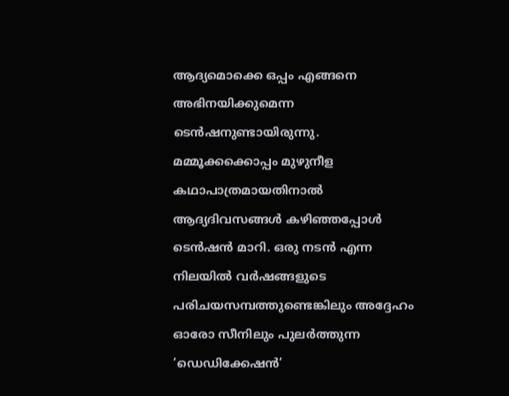ആദ്യമൊക്കെ ഒപ്പം എങ്ങനെ അഭിനയിക്കുമെന്ന ടെന്‍ഷനുണ്ടായിരുന്നു. മമ്മൂക്കക്കൊപ്പം മുഴുനീള കഥാപാത്രമായതിനാല്‍ ആദ്യദിവസങ്ങള്‍ കഴിഞ്ഞപ്പോള്‍ ടെന്‍ഷന്‍ മാറി. ഒരു നടന്‍ എന്ന നിലയില്‍ വര്‍ഷങ്ങളുടെ പരിചയസമ്പത്തുണ്ടെങ്കിലും അദ്ദേഹം ഓരോ സീനിലും പുലര്‍ത്തുന്ന ‘ഡെഡിക്കേഷന്‍’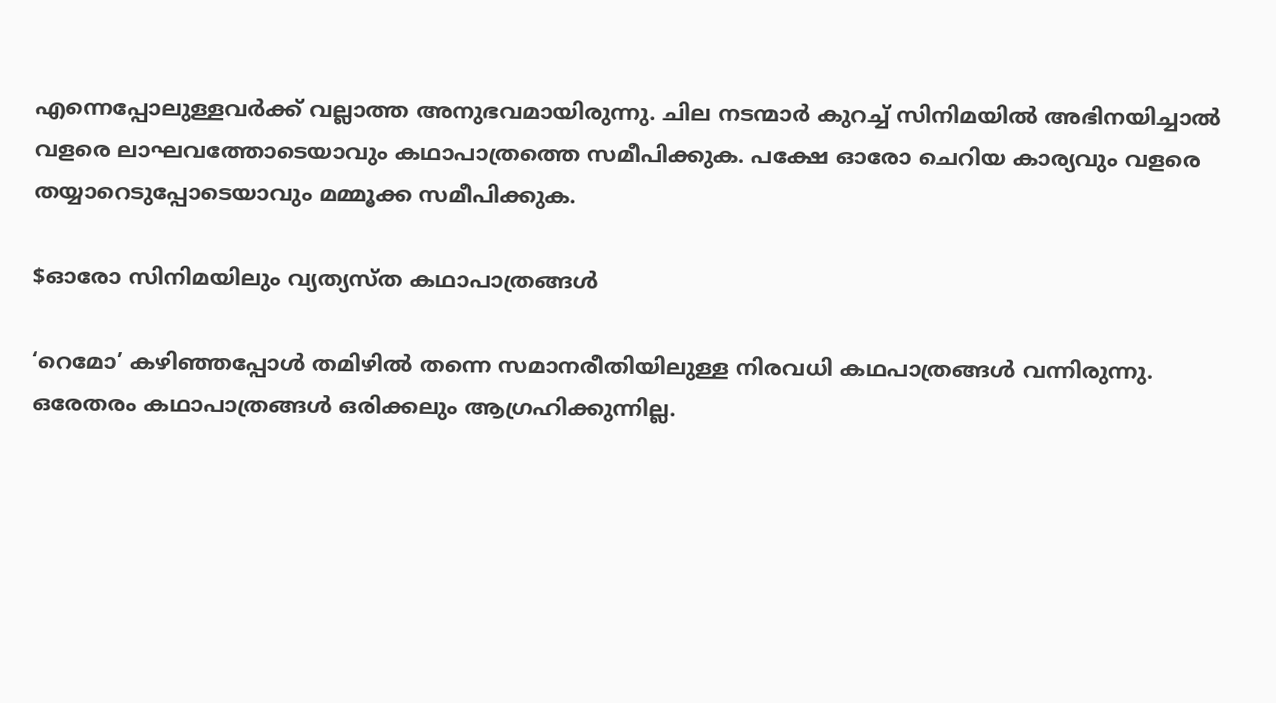എന്നെപ്പോലുള്ളവര്‍ക്ക് വല്ലാത്ത അനുഭവമായിരുന്നു. ചില നടന്മാര്‍ കുറച്ച് സിനിമയില്‍ അഭിനയിച്ചാല്‍ വളരെ ലാഘവത്തോടെയാവും കഥാപാത്രത്തെ സമീപിക്കുക. പക്ഷേ ഓരോ ചെറിയ കാര്യവും വളരെ തയ്യാറെടുപ്പോടെയാവും മമ്മൂക്ക സമീപിക്കുക.

$ഓരോ സിനിമയിലും വ്യത്യസ്ത കഥാപാത്രങ്ങള്‍

‘റെമോ’ കഴിഞ്ഞപ്പോള്‍ തമിഴില്‍ തന്നെ സമാനരീതിയിലുള്ള നിരവധി കഥപാത്രങ്ങള്‍ വന്നിരുന്നു. ഒരേതരം കഥാപാത്രങ്ങള്‍ ഒരിക്കലും ആഗ്രഹിക്കുന്നില്ല.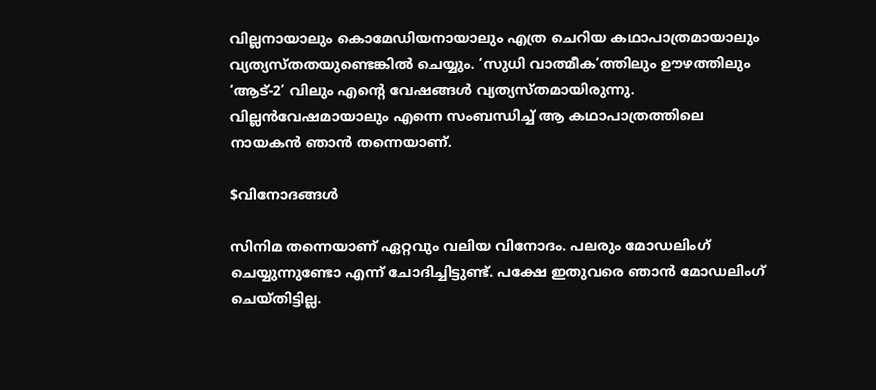വില്ലനായാലും കൊമേഡിയനായാലും എത്ര ചെറിയ കഥാപാത്രമായാലും വ്യത്യസ്തതയുണ്ടെങ്കില്‍ ചെയ്യും. ‘സുധി വാത്മീക’ത്തിലും ഊഴത്തിലും ‘ആട്-2’ വിലും എന്റെ വേഷങ്ങള്‍ വ്യത്യസ്തമായിരുന്നു. വില്ലന്‍വേഷമായാലും എന്നെ സംബന്ധിച്ച് ആ കഥാപാത്രത്തിലെ നായകന്‍ ഞാന്‍ തന്നെയാണ്.

$വിനോദങ്ങള്‍

സിനിമ തന്നെയാണ് ഏറ്റവും വലിയ വിനോദം. പലരും മോഡലിംഗ് ചെയ്യുന്നുണ്ടോ എന്ന് ചോദിച്ചിട്ടുണ്ട്. പക്ഷേ ഇതുവരെ ഞാന്‍ മോഡലിംഗ് ചെയ്തിട്ടില്ല.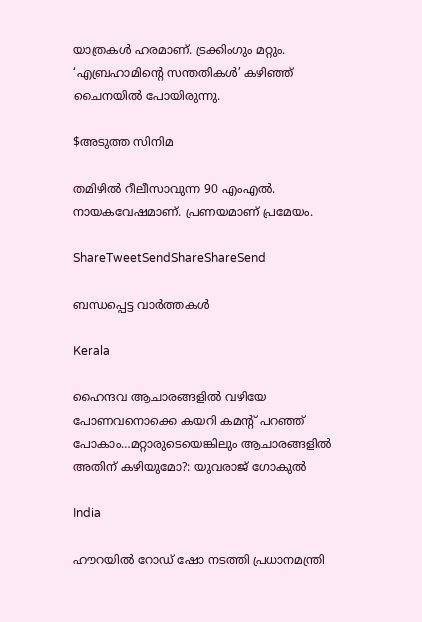യാത്രകള്‍ ഹരമാണ്. ട്രക്കിംഗും മറ്റും. ‘എബ്രഹാമിന്റെ സന്തതികള്‍’ കഴിഞ്ഞ് ചൈനയില്‍ പോയിരുന്നു.

$അടുത്ത സിനിമ

തമിഴില്‍ റീലീസാവുന്ന 90 എംഎല്‍. നായകവേഷമാണ്. പ്രണയമാണ് പ്രമേയം.

ShareTweetSendShareShareSend

ബന്ധപ്പെട്ട വാര്‍ത്തകള്‍

Kerala

ഹൈന്ദവ ആചാരങ്ങളില്‍ വഴിയേ പോണവനൊക്കെ കയറി കമന്‍റ് പറഞ്ഞ് പോകാം…മറ്റാരുടെയെങ്കിലും ആചാരങ്ങളില്‍ അതിന് കഴിയുമോ?: യുവരാജ് ഗോകുല്‍

India

ഹൗറയിൽ റോഡ് ഷോ നടത്തി പ്രധാനമന്ത്രി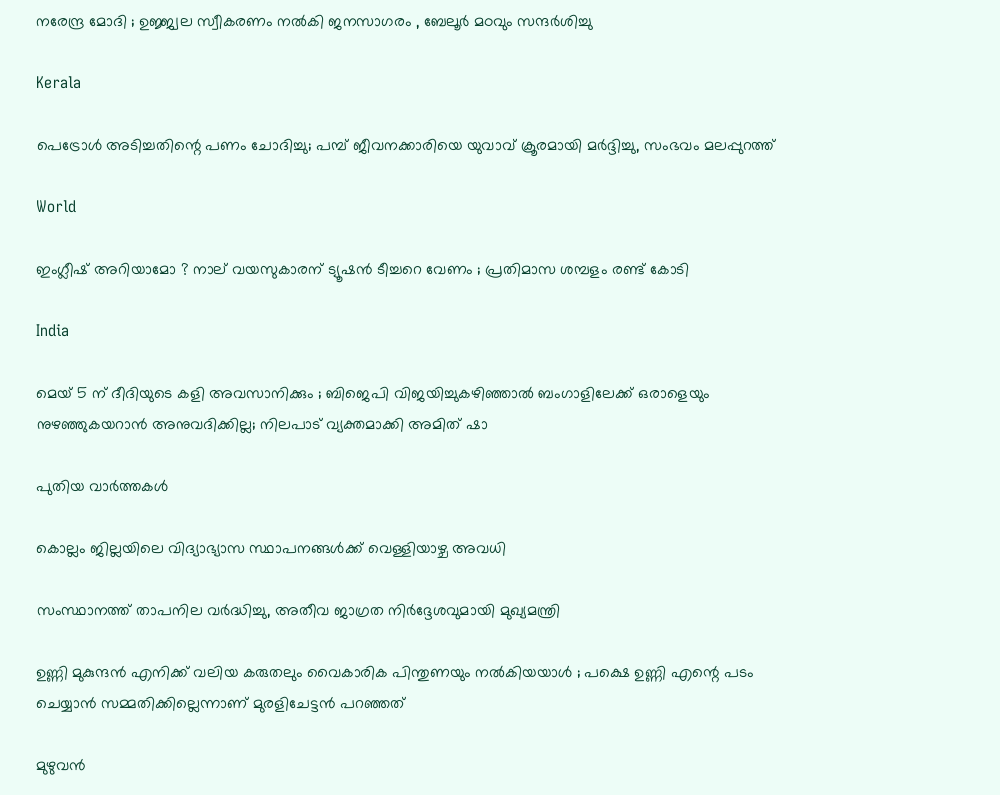നരേന്ദ്ര മോദി ; ഉജ്ജ്വല സ്വീകരണം നൽകി ജനസാഗരം , ബേലൂർ മഠവും സന്ദർശിച്ചു

Kerala

പെട്രോള്‍ അടിച്ചതിന്റെ പണം ചോദിച്ചു; പമ്പ് ജീവനക്കാരിയെ യുവാവ് ക്രൂരമായി മര്‍ദ്ദിച്ചു, സംഭവം മലപ്പുറത്ത്

World

ഇംഗ്ലീഷ് അറിയാമോ ? നാല് വയസുകാരന് ട്യൂഷൻ ടീച്ചറെ വേണം ; പ്രതിമാസ ശമ്പളം രണ്ട് കോടി

India

മെയ് 5 ന് ദീദിയുടെ കളി അവസാനിക്കും ; ബിജെപി വിജയിച്ചുകഴിഞ്ഞാൽ ബംഗാളിലേക്ക് ഒരാളെയും നുഴഞ്ഞുകയറാൻ അനുവദിക്കില്ല; നിലപാട് വ്യക്തമാക്കി അമിത് ഷാ

പുതിയ വാര്‍ത്തകള്‍

കൊല്ലം ജില്ലയിലെ വിദ്യാഭ്യാസ സ്ഥാപനങ്ങള്‍ക്ക് വെള്ളിയാഴ്ച അവധി

സംസ്ഥാനത്ത് താപനില വര്‍ദ്ധിച്ചു, അതീവ ജാഗ്രത നിര്‍ദ്ദേശവുമായി മുഖ്യമന്ത്രി

ഉണ്ണി മുകുന്ദൻ എനിക്ക് വലിയ കരുതലും വൈകാരിക പിന്തുണയും നൽകിയയാൾ ; പക്ഷെ ഉണ്ണി എന്റെ പടം ചെയ്യാൻ സമ്മതിക്കില്ലെന്നാണ് മുരളിചേട്ടൻ പറഞ്ഞത്

മുഴുവൻ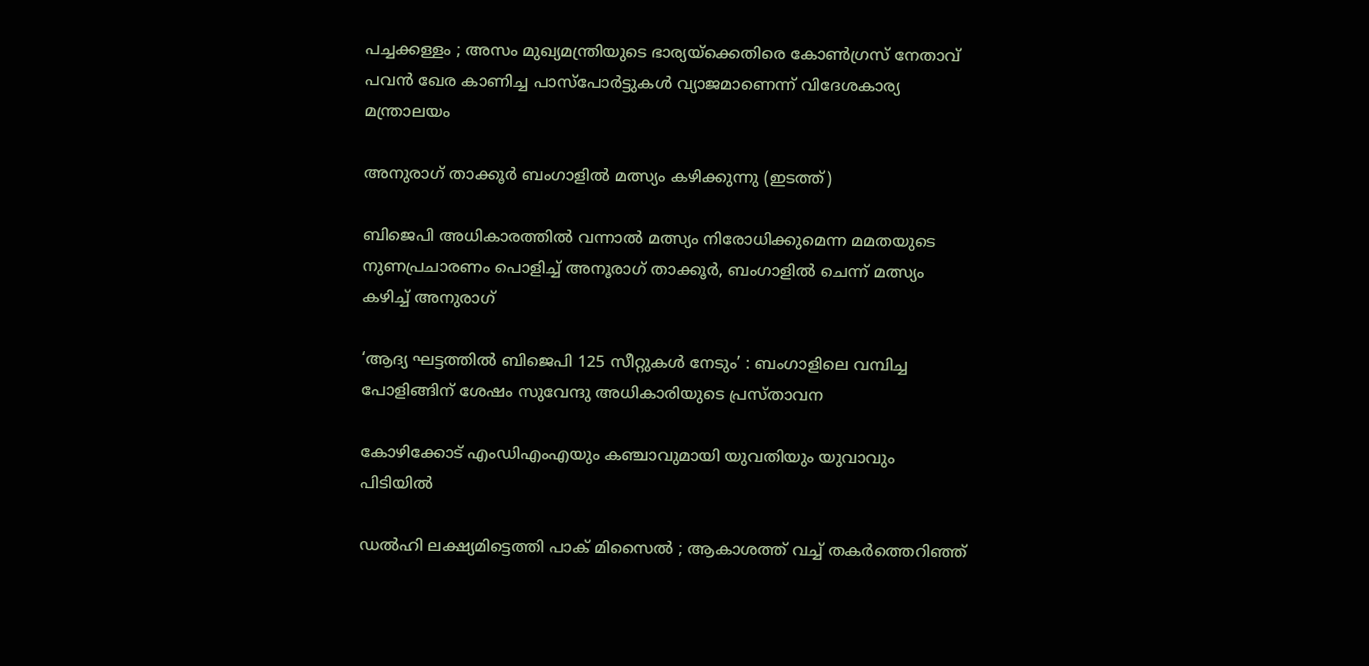പച്ചക്കള്ളം ; അസം മുഖ്യമന്ത്രിയുടെ ഭാര്യയ്‌ക്കെതിരെ കോൺഗ്രസ് നേതാവ് പവൻ ഖേര കാണിച്ച പാസ്‌പോർട്ടുകൾ വ്യാജമാണെന്ന് വിദേശകാര്യ മന്ത്രാലയം

അനുരാഗ് താക്കൂര്‍ ബംഗാളില്‍ മത്സ്യം കഴിക്കുന്നു (ഇടത്ത്)

ബിജെപി അധികാരത്തില്‍ വന്നാല്‍ മത്സ്യം നിരോധിക്കുമെന്ന മമതയുടെ നുണപ്രചാരണം പൊളിച്ച് അനൂരാഗ് താക്കൂര്‍, ബംഗാളില്‍ ചെന്ന് മത്സ്യം കഴിച്ച് അനുരാഗ്

‘ആദ്യ ഘട്ടത്തിൽ ബിജെപി 125 സീറ്റുകൾ നേടും’ : ബംഗാളിലെ വമ്പിച്ച പോളിങ്ങിന് ശേഷം സുവേന്ദു അധികാരിയുടെ പ്രസ്താവന

കോഴിക്കോട് എംഡിഎംഎയും കഞ്ചാവുമായി യുവതിയും യുവാവും പിടിയില്‍

ഡൽഹി ലക്ഷ്യമിട്ടെത്തി പാക് മിസൈൽ ; ആകാശത്ത് വച്ച് തകർത്തെറിഞ്ഞ്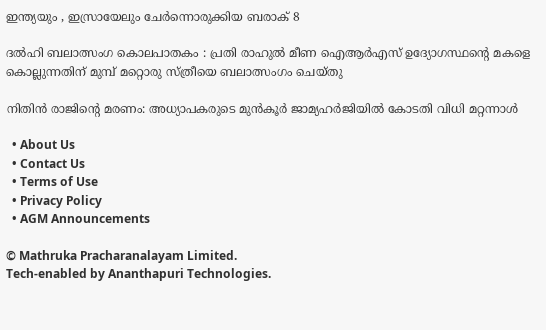ഇന്ത്യയും , ഇസ്രായേലും ചേർന്നൊരുക്കിയ ബരാക് 8

ദൽഹി ബലാത്സംഗ കൊലപാതകം : പ്രതി രാഹുൽ മീണ ഐആർഎസ് ഉദ്യോഗസ്ഥന്റെ മകളെ കൊല്ലുന്നതിന് മുമ്പ് മറ്റൊരു സ്ത്രീയെ ബലാത്സംഗം ചെയ്തു

നിതിന്‍ രാജിന്റെ മരണം: അധ്യാപകരുടെ മുന്‍കൂര്‍ ജാമ്യഹര്‍ജിയില്‍ കോടതി വിധി മറ്റന്നാള്‍

  • About Us
  • Contact Us
  • Terms of Use
  • Privacy Policy
  • AGM Announcements

© Mathruka Pracharanalayam Limited.
Tech-enabled by Ananthapuri Technologies.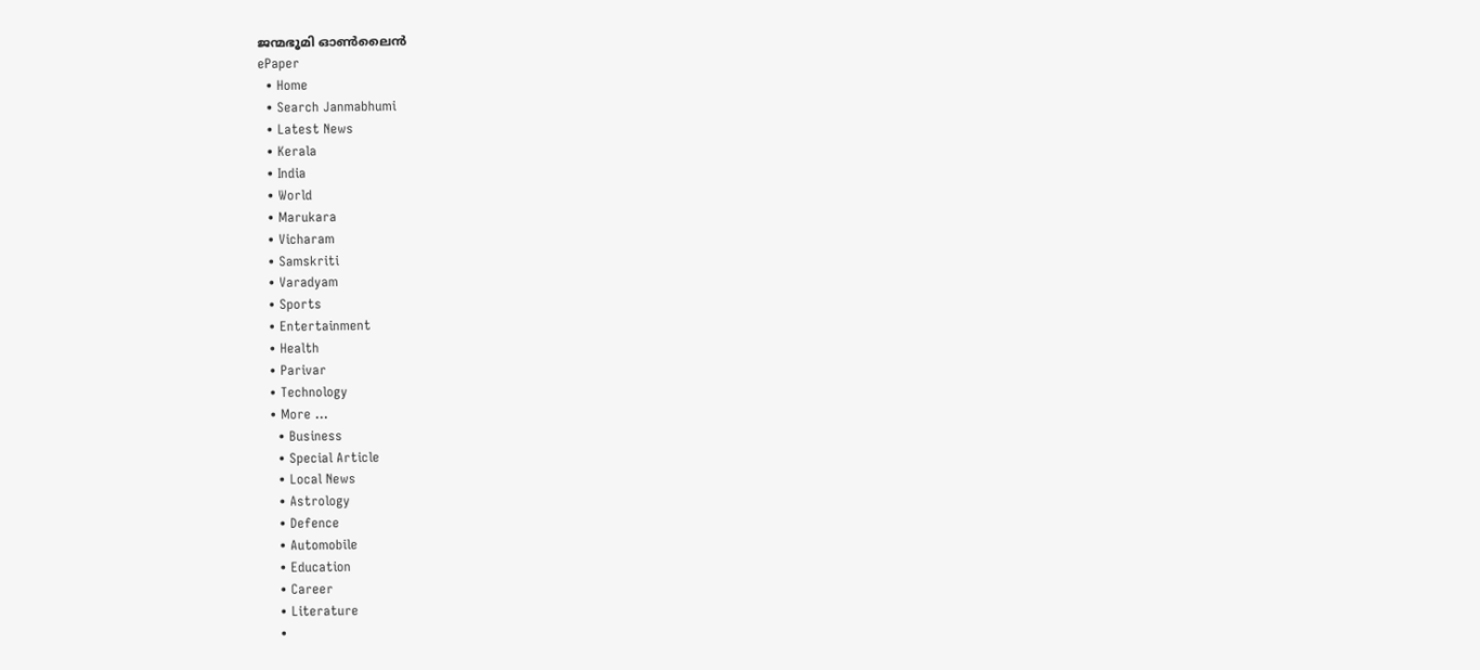ജന്മഭൂമി ഓണ്‍ലൈന്‍
ePaper
  • Home
  • Search Janmabhumi
  • Latest News
  • Kerala
  • India
  • World
  • Marukara
  • Vicharam
  • Samskriti
  • Varadyam
  • Sports
  • Entertainment
  • Health
  • Parivar
  • Technology
  • More …
    • Business
    • Special Article
    • Local News
    • Astrology
    • Defence
    • Automobile
    • Education
    • Career
    • Literature
    •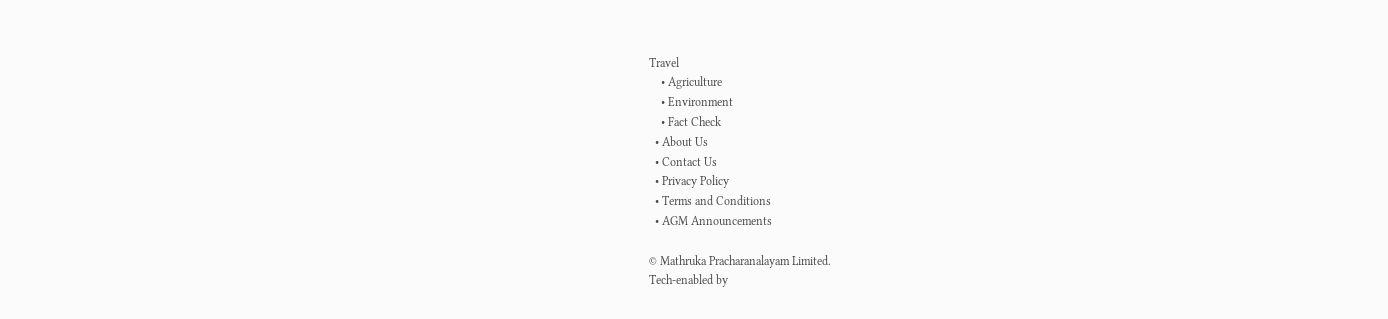Travel
    • Agriculture
    • Environment
    • Fact Check
  • About Us
  • Contact Us
  • Privacy Policy
  • Terms and Conditions
  • AGM Announcements

© Mathruka Pracharanalayam Limited.
Tech-enabled by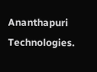Ananthapuri Technologies.